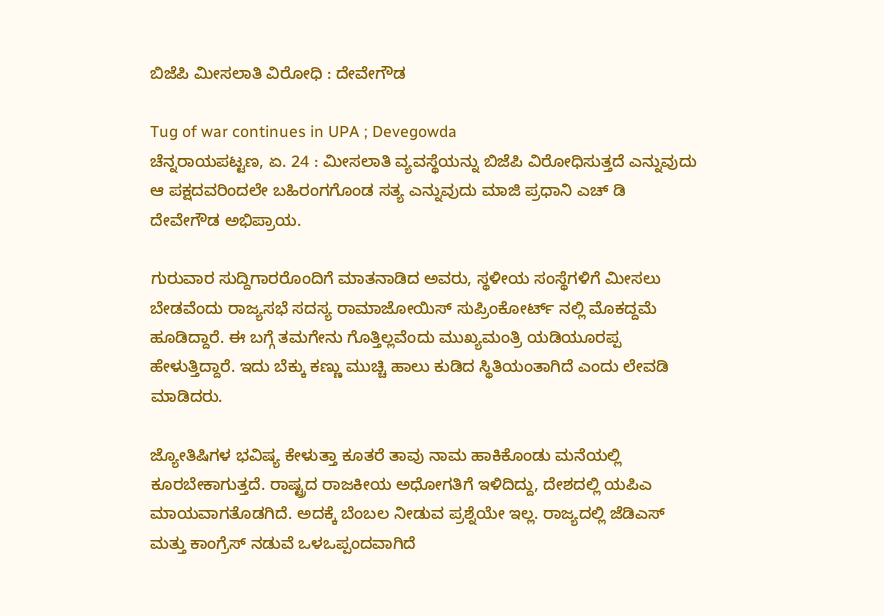ಬಿಜೆಪಿ ಮೀಸಲಾತಿ ವಿರೋಧಿ : ದೇವೇಗೌಡ

Tug of war continues in UPA ; Devegowda
ಚೆನ್ನರಾಯಪಟ್ಟಣ, ಏ. 24 : ಮೀಸಲಾತಿ ವ್ಯವಸ್ಥೆಯನ್ನು ಬಿಜೆಪಿ ವಿರೋಧಿಸುತ್ತದೆ ಎನ್ನುವುದು ಆ ಪಕ್ಷದವರಿಂದಲೇ ಬಹಿರಂಗಗೊಂಡ ಸತ್ಯ ಎನ್ನುವುದು ಮಾಜಿ ಪ್ರಧಾನಿ ಎಚ್ ಡಿ ದೇವೇಗೌಡ ಅಭಿಪ್ರಾಯ.

ಗುರುವಾರ ಸುದ್ದಿಗಾರರೊಂದಿಗೆ ಮಾತನಾಡಿದ ಅವರು, ಸ್ಥಳೀಯ ಸಂಸ್ಥೆಗಳಿಗೆ ಮೀಸಲು ಬೇಡವೆಂದು ರಾಜ್ಯಸಭೆ ಸದಸ್ಯ ರಾಮಾಜೋಯಿಸ್ ಸುಪ್ರಿಂಕೋರ್ಟ್ ನಲ್ಲಿ ಮೊಕದ್ದಮೆ ಹೂಡಿದ್ದಾರೆ. ಈ ಬಗ್ಗೆ ತಮಗೇನು ಗೊತ್ತಿಲ್ಲವೆಂದು ಮುಖ್ಯಮಂತ್ರಿ ಯಡಿಯೂರಪ್ಪ ಹೇಳುತ್ತಿದ್ದಾರೆ. ಇದು ಬೆಕ್ಕು ಕಣ್ಣು ಮುಚ್ಚಿ ಹಾಲು ಕುಡಿದ ಸ್ಥಿತಿಯಂತಾಗಿದೆ ಎಂದು ಲೇವಡಿ ಮಾಡಿದರು.

ಜ್ಯೋತಿಷಿಗಳ ಭವಿಷ್ಯ ಕೇಳುತ್ತಾ ಕೂತರೆ ತಾವು ನಾಮ ಹಾಕಿಕೊಂಡು ಮನೆಯಲ್ಲಿ ಕೂರಬೇಕಾಗುತ್ತದೆ. ರಾಷ್ಟ್ರದ ರಾಜಕೀಯ ಅಧೋಗತಿಗೆ ಇಳಿದಿದ್ದು, ದೇಶದಲ್ಲಿ ಯಪಿಎ ಮಾಯವಾಗತೊಡಗಿದೆ. ಅದಕ್ಕೆ ಬೆಂಬಲ ನೀಡುವ ಪ್ರಶ್ನೆಯೇ ಇಲ್ಲ. ರಾಜ್ಯದಲ್ಲಿ ಜೆಡಿಎಸ್ ಮತ್ತು ಕಾಂಗ್ರೆಸ್ ನಡುವೆ ಒಳಒಪ್ಪಂದವಾಗಿದೆ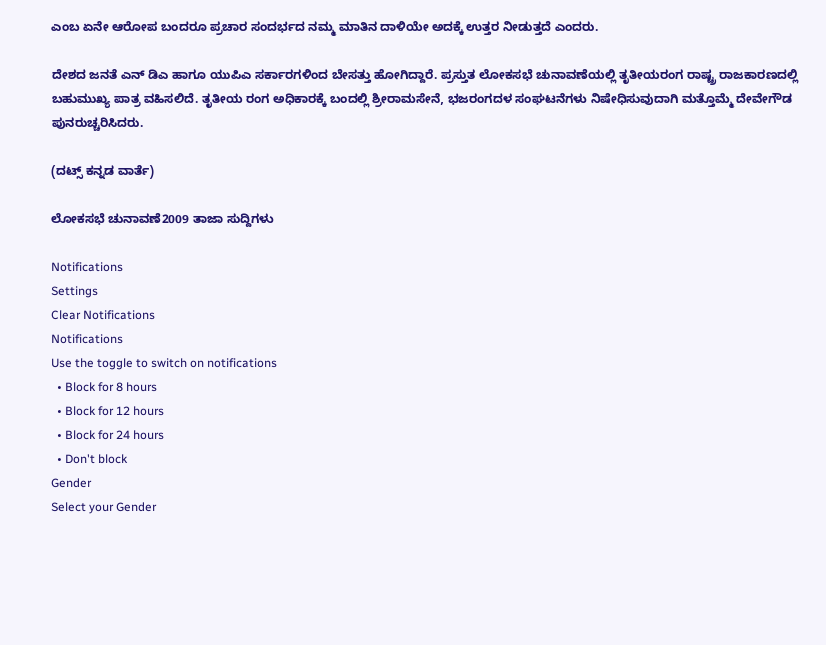ಎಂಬ ಏನೇ ಆರೋಪ ಬಂದರೂ ಪ್ರಚಾರ ಸಂದರ್ಭದ ನಮ್ಮ ಮಾತಿನ ದಾಳಿಯೇ ಅದಕ್ಕೆ ಉತ್ತರ ನೀಡುತ್ತದೆ ಎಂದರು.

ದೇಶದ ಜನತೆ ಎನ್ ಡಿಎ ಹಾಗೂ ಯುಪಿಎ ಸರ್ಕಾರಗಳಿಂದ ಬೇಸತ್ತು ಹೋಗಿದ್ದಾರೆ. ಪ್ರಸ್ತುತ ಲೋಕಸಭೆ ಚುನಾವಣೆಯಲ್ಲಿ ತೃತೀಯರಂಗ ರಾಷ್ಟ್ರ ರಾಜಕಾರಣದಲ್ಲಿ ಬಹುಮುಖ್ಯ ಪಾತ್ರ ವಹಿಸಲಿದೆ. ತೃತೀಯ ರಂಗ ಅಧಿಕಾರಕ್ಕೆ ಬಂದಲ್ಲಿ ಶ್ರೀರಾಮಸೇನೆ, ಭಜರಂಗದಳ ಸಂಘಟನೆಗಳು ನಿಷೇಧಿಸುವುದಾಗಿ ಮತ್ತೊಮ್ಮೆ ದೇವೇಗೌಡ ಪುನರುಚ್ಚರಿಸಿದರು.

(ದಟ್ಸ್ ಕನ್ನಡ ವಾರ್ತೆ)

ಲೋಕಸಭೆ ಚುನಾವಣೆ2009 ತಾಜಾ ಸುದ್ದಿಗಳು

Notifications
Settings
Clear Notifications
Notifications
Use the toggle to switch on notifications
  • Block for 8 hours
  • Block for 12 hours
  • Block for 24 hours
  • Don't block
Gender
Select your Gender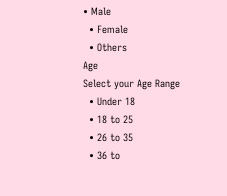• Male
  • Female
  • Others
Age
Select your Age Range
  • Under 18
  • 18 to 25
  • 26 to 35
  • 36 to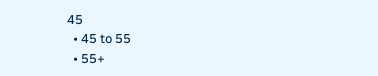45
  • 45 to 55
  • 55+